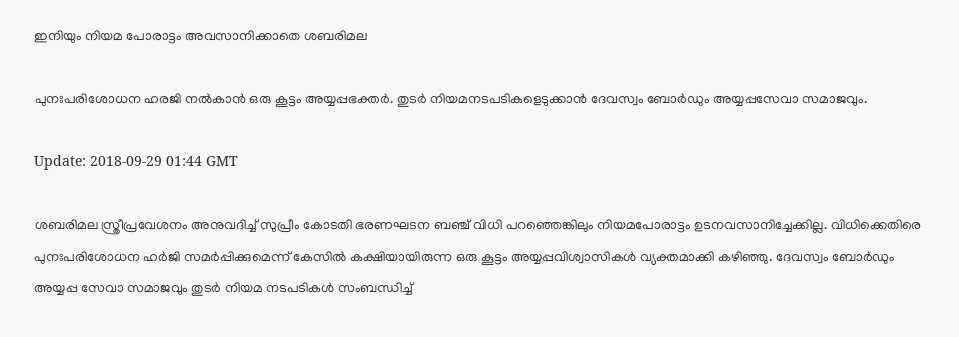ഇനിയും നിയമ പോരാട്ടം അവസാനിക്കാതെ ശബരിമല

പുനഃപരിശോധന ഹരജി നല്‍കാന്‍ ഒരു കൂട്ടം അയ്യപ്പഭക്തര്‍. തുടര്‍ നിയമനടപടികളെടുക്കാന്‍ ദേവസ്വം ബോര്‍ഡും അയ്യപ്പസേവാ സമാജവും.

Update: 2018-09-29 01:44 GMT

ശബരിമല സ്ത്രീപ്രവേശനം അനുവദിച്ച് സുപ്രീം കോടതി ഭരണഘടന ബഞ്ച് വിധി പറഞ്ഞെങ്കിലും നിയമപോരാട്ടം ഉടനവസാനിച്ചേക്കില്ല. വിധിക്കെതിരെ പുനഃപരിശോധന ഹര്‍ജി സമര്‍പ്പിക്കുമെന്ന് കേസില്‍ കക്ഷിയായിരുന്ന ഒരു കൂട്ടം അയ്യപ്പവിശ്വാസികള്‍ വ്യക്തമാക്കി കഴിഞ്ഞു. ദേവസ്വം ബോര്‍ഡും അയ്യപ്പ സേവാ സമാജവും തുടര്‍ നിയമ നടപടികള്‍ സംബന്ധിച്ച്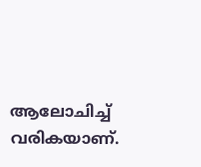ആലോചിച്ച് വരികയാണ്.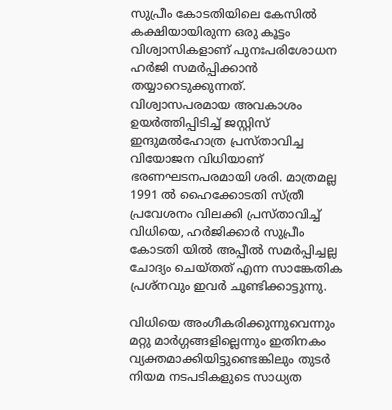സുപ്രീം കോടതിയിലെ കേസില്‍ കക്ഷിയായിരുന്ന ഒരു കൂട്ടം വിശ്വാസികളാണ് പുനഃപരിശോധന ഹര്‍ജി സമര്‍പ്പിക്കാന്‍ തയ്യാറെടുക്കുന്നത്. വിശ്വാസപരമായ അവകാശം ഉയര്‍‌ത്തിപ്പിടിച്ച് ജസ്റ്റിസ് ഇന്ദുമല്‍ഹോത്ര പ്രസ്താവിച്ച വിയോജന വിധിയാണ് ഭരണഘടനപരമായി ശരി. മാത്രമല്ല 1991 ല്‍ ഹൈക്കോടതി സ്ത്രീ പ്രവേശനം വിലക്കി പ്രസ്താവിച്ച് വിധിയെ, ഹര്‍ജിക്കാര്‍ സുപ്രീം കോടതി യില്‍ അപ്പീല്‍ സമര്‍പ്പിച്ചല്ല ചോദ്യം ചെയ്തത് എന്ന സാങ്കേതിക പ്രശ്നവും ഇവര്‍ ചൂണ്ടിക്കാട്ടുന്നു.

വിധിയെ അംഗീകരിക്കുന്നുവെന്നും മറ്റു മാര്‍ഗ്ഗങ്ങളില്ലെന്നും ഇതിനകം വ്യക്തമാക്കിയിട്ടുണ്ടെങ്കിലും തുടര്‍ നിയമ നടപടികളുടെ സാധ്യത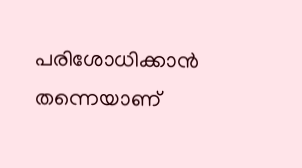പരിശോധിക്കാന്‍ തന്നെയാണ്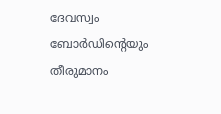ദേവസ്വം ബോര്‍ഡിന്റെയും തീരുമാനം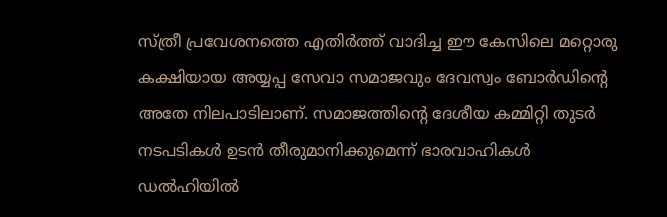സ്ത്രീ പ്രവേശനത്തെ എതിര്‍ത്ത് വാദിച്ച ഈ കേസിലെ മറ്റൊരു കക്ഷിയായ അയ്യപ്പ സേവാ സമാജവും ദേവസ്വം ബോര്‍ഡിന്‍റെ അതേ നിലപാടിലാണ്. സമാജത്തിന്റെ ദേശീയ കമ്മിറ്റി തുടര്‍ നടപടികള്‍ ഉടന്‍ തീരുമാനിക്കുമെന്ന് ഭാരവാഹികള്‍ ഡല്‍ഹിയില്‍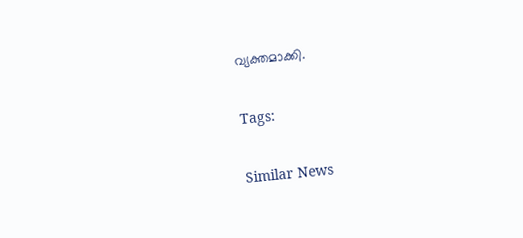വ്യക്തമാക്കി.

Tags:

Similar News